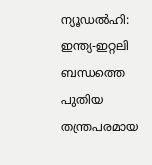ന്യൂഡൽഹി: ഇന്ത്യ-ഇറ്റലി ബന്ധത്തെ പുതിയ തന്ത്രപരമായ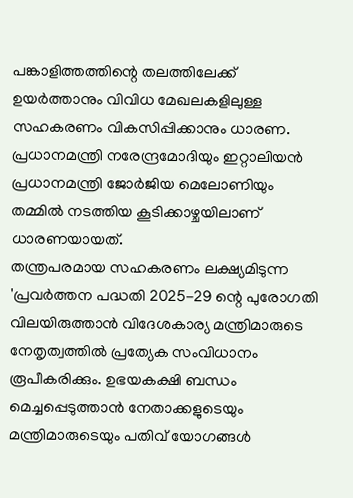പങ്കാളിത്തത്തിന്റെ തലത്തിലേക്ക് ഉയർത്താനും വിവിധ മേഖലകളിലുള്ള സഹകരണം വികസിപ്പിക്കാനും ധാരണ. പ്രധാനമന്ത്രി നരേന്ദ്രമോദിയും ഇറ്റാലിയൻ പ്രധാനമന്ത്രി ജോർജിയ മെലോണിയും തമ്മിൽ നടത്തിയ കൂടിക്കാഴ്ചയിലാണ് ധാരണയായത്.
തന്ത്രപരമായ സഹകരണം ലക്ഷ്യമിടുന്ന 'പ്രവർത്തന പദ്ധതി 2025-29 ന്റെ പുരോഗതി വിലയിരുത്താൻ വിദേശകാര്യ മന്ത്രിമാരുടെ നേതൃത്വത്തിൽ പ്രത്യേക സംവിധാനം രൂപീകരിക്കും. ഉഭയകക്ഷി ബന്ധം മെച്ചപ്പെടുത്താൻ നേതാക്കളുടെയും മന്ത്രിമാരുടെയും പതിവ് യോഗങ്ങൾ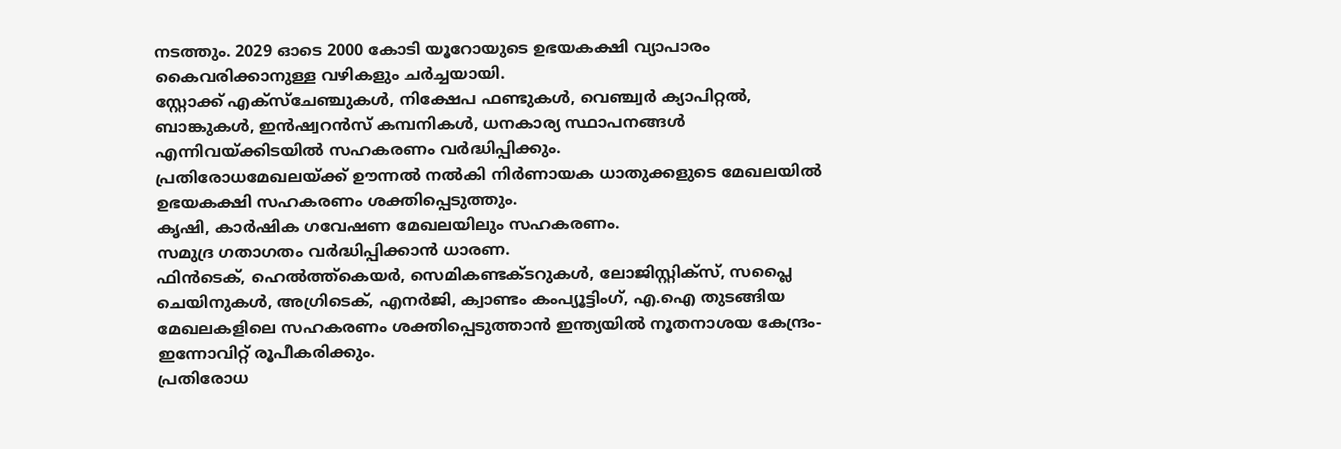നടത്തും. 2029 ഓടെ 2000 കോടി യൂറോയുടെ ഉഭയകക്ഷി വ്യാപാരം കൈവരിക്കാനുള്ള വഴികളും ചർച്ചയായി.
സ്റ്റോക്ക് എക്സ്ചേഞ്ചുകൾ, നിക്ഷേപ ഫണ്ടുകൾ, വെഞ്ച്വർ ക്യാപിറ്റൽ, ബാങ്കുകൾ, ഇൻഷ്വറൻസ് കമ്പനികൾ, ധനകാര്യ സ്ഥാപനങ്ങൾ എന്നിവയ്ക്കിടയിൽ സഹകരണം വർദ്ധിപ്പിക്കും.
പ്രതിരോധമേഖലയ്ക്ക് ഊന്നൽ നൽകി നിർണായക ധാതുക്കളുടെ മേഖലയിൽ ഉഭയകക്ഷി സഹകരണം ശക്തിപ്പെടുത്തും.
കൃഷി, കാർഷിക ഗവേഷണ മേഖലയിലും സഹകരണം.
സമുദ്ര ഗതാഗതം വർദ്ധിപ്പിക്കാൻ ധാരണ.
ഫിൻടെക്, ഹെൽത്ത്കെയർ, സെമികണ്ടക്ടറുകൾ, ലോജിസ്റ്റിക്സ്, സപ്ലൈ ചെയിനുകൾ, അഗ്രിടെക്, എനർജി, ക്വാണ്ടം കംപ്യൂട്ടിംഗ്, എ.ഐ തുടങ്ങിയ മേഖലകളിലെ സഹകരണം ശക്തിപ്പെടുത്താൻ ഇന്ത്യയിൽ നൂതനാശയ കേന്ദ്രം- ഇന്നോവിറ്റ് രൂപീകരിക്കും.
പ്രതിരോധ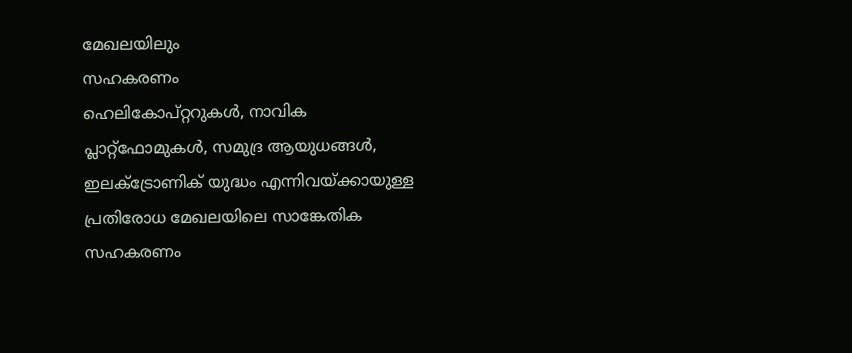മേഖലയിലും
സഹകരണം
ഹെലികോപ്റ്ററുകൾ, നാവിക പ്ലാറ്റ്ഫോമുകൾ, സമുദ്ര ആയുധങ്ങൾ, ഇലക്ട്രോണിക് യുദ്ധം എന്നിവയ്ക്കായുള്ള പ്രതിരോധ മേഖലയിലെ സാങ്കേതിക സഹകരണം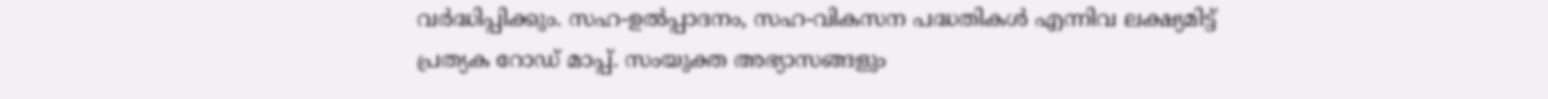വർദ്ധിപ്പിക്കും. സഹ-ഉൽപ്പാദനം, സഹ-വികസന പദ്ധതികൾ എന്നിവ ലക്ഷ്യമിട്ട് പ്രത്യക റോഡ് മാപ്പ്. സംയുക്ത അഭ്യാസങ്ങളും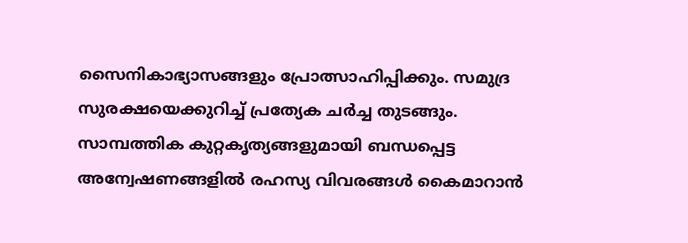സൈനികാഭ്യാസങ്ങളും പ്രോത്സാഹിപ്പിക്കും. സമുദ്ര സുരക്ഷയെക്കുറിച്ച് പ്രത്യേക ചർച്ച തുടങ്ങും.
സാമ്പത്തിക കുറ്റകൃത്യങ്ങളുമായി ബന്ധപ്പെട്ട അന്വേഷണങ്ങളിൽ രഹസ്യ വിവരങ്ങൾ കൈമാറാൻ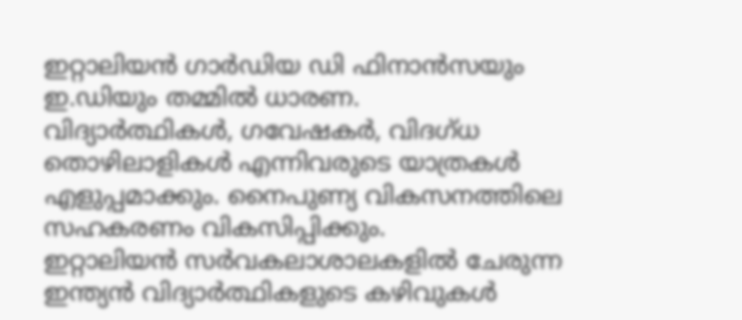ഇറ്റാലിയൻ ഗാർഡിയ ഡി ഫിനാൻസയും ഇ.ഡിയും തമ്മിൽ ധാരണ.
വിദ്യാർത്ഥികൾ, ഗവേഷകർ, വിദഗ്ധ തൊഴിലാളികൾ എന്നിവരുടെ യാത്രകൾ എളുപ്പമാക്കും. നൈപുണ്യ വികസനത്തിലെ സഹകരണം വികസിപ്പിക്കും.
ഇറ്റാലിയൻ സർവകലാശാലകളിൽ ചേരുന്ന ഇന്ത്യൻ വിദ്യാർത്ഥികളുടെ കഴിവുകൾ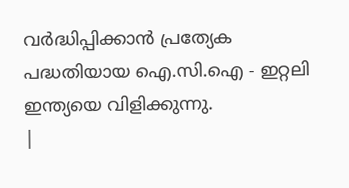വർദ്ധിപ്പിക്കാൻ പ്രത്യേക പദ്ധതിയായ ഐ.സി.ഐ - ഇറ്റലി ഇന്ത്യയെ വിളിക്കുന്നു.
|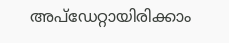അപ്ഡേറ്റായിരിക്കാം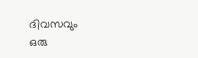ദിവസവും
ഒരു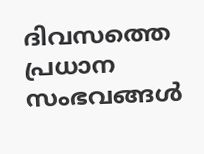ദിവസത്തെ പ്രധാന സംഭവങ്ങൾ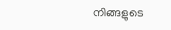നിങ്ങളുടെ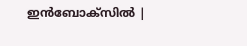ഇൻബോക്സിൽ |